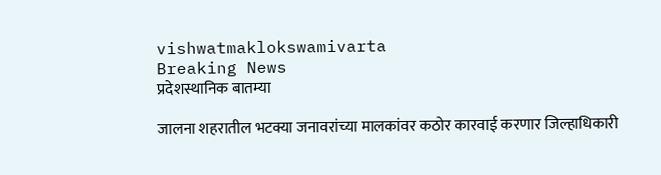vishwatmaklokswamivarta
Breaking News
प्रदेशस्थानिक बातम्या

जालना शहरातील भटक्या जनावरांच्या मालकांवर कठोर कारवाई करणार जिल्हाधिकारी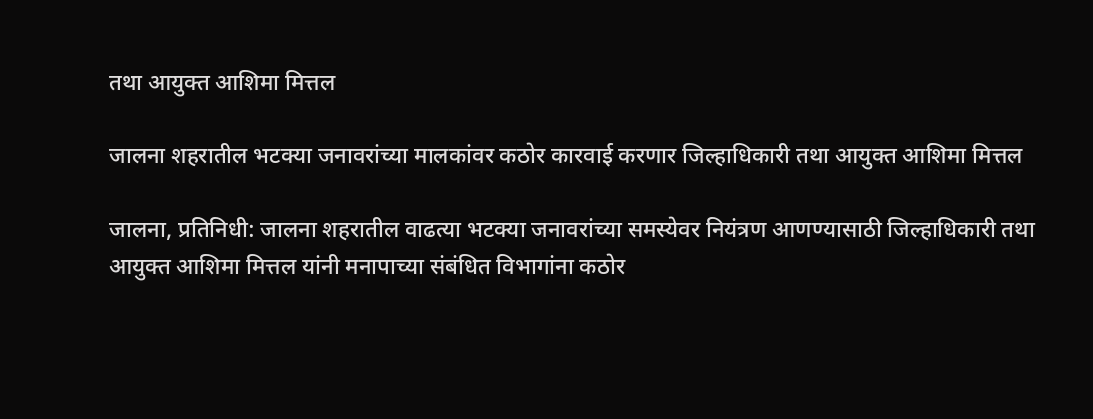तथा आयुक्त आशिमा मित्तल

जालना शहरातील भटक्या जनावरांच्या मालकांवर कठोर कारवाई करणार जिल्हाधिकारी तथा आयुक्त आशिमा मित्तल

जालना, प्रतिनिधी: जालना शहरातील वाढत्या भटक्या जनावरांच्या समस्येवर नियंत्रण आणण्यासाठी जिल्हाधिकारी तथा आयुक्त आशिमा मित्तल यांनी मनापाच्या संबंधित विभागांना कठोर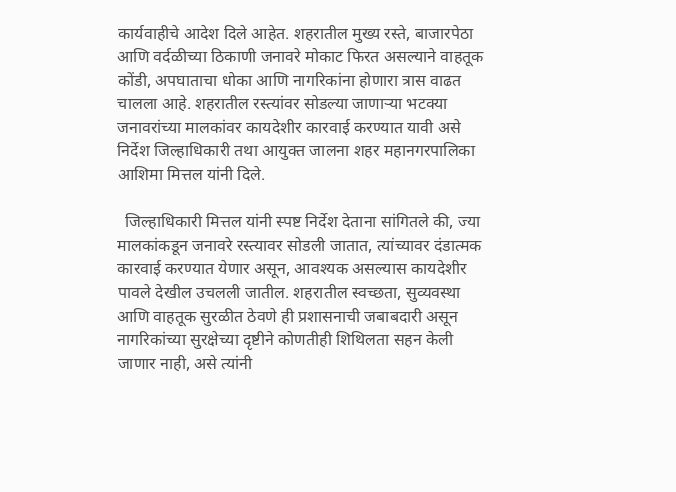कार्यवाहीचे आदेश दिले आहेत. शहरातील मुख्य रस्ते, बाजारपेठा आणि वर्दळीच्या ठिकाणी जनावरे मोकाट फिरत असल्याने वाहतूक कोंडी, अपघाताचा धोका आणि नागरिकांना होणारा त्रास वाढत चालला आहे. शहरातील रस्त्यांवर सोडल्या जाणाऱ्या भटक्या जनावरांच्या मालकांवर कायदेशीर कारवाई करण्यात यावी असे निर्देश जिल्हाधिकारी तथा आयुक्त जालना शहर महानगरपालिका आशिमा मित्तल यांनी दिले.

  जिल्हाधिकारी मित्तल यांनी स्पष्ट निर्देश देताना सांगितले की, ज्या मालकांकडून जनावरे रस्त्यावर सोडली जातात, त्यांच्यावर दंडात्मक कारवाई करण्यात येणार असून, आवश्यक असल्यास कायदेशीर पावले देखील उचलली जातील. शहरातील स्वच्छता, सुव्यवस्था आणि वाहतूक सुरळीत ठेवणे ही प्रशासनाची जबाबदारी असून नागरिकांच्या सुरक्षेच्या दृष्टीने कोणतीही शिथिलता सहन केली जाणार नाही, असे त्यांनी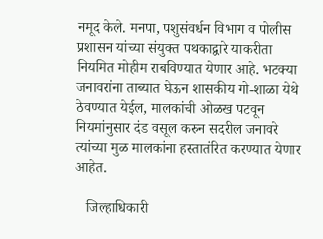नमूद केले. मनपा, पशुसंवर्धन विभाग व पोलीस प्रशासन यांच्या संयुक्त पथकाद्वारे याकरीता नियमित मोहीम राबविण्यात येणार आहे. भटक्या जनावरांना ताब्यात घेऊन शासकीय गो-शाळा येथे  ठेवण्यात येईल, मालकांची ओळख पटवून नियमांनुसार दंड वसूल करुन सदरील जनावरे त्यांच्या मुळ मालकांना हस्तातंरित करण्यात येणार आहेत.

   जिल्हाधिकारी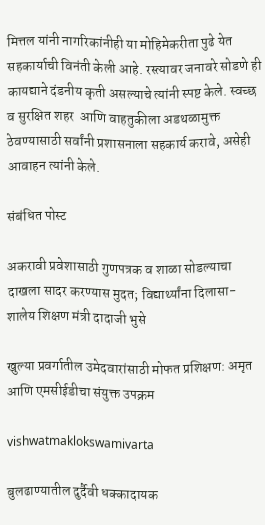मित्तल यांनी नागरिकांनीही या मोहिमेकरीता पुढे येत सहकार्याची विनंती केली आहे. रस्त्यावर जनावरे सोडणे ही कायद्याने दंडनीय कृती असल्याचे त्यांनी स्पष्ट केले. स्वच्छ व सुरक्षित शहर  आणि वाहतुकीला अडथळामुक्त ठेवण्यासाठी सर्वांनी प्रशासनाला सहकार्य करावे, असेही  आवाहन त्यांनी केले.

संबंधित पोस्ट

अकरावी प्रवेशासाठी गुणपत्रक व शाळा सोडल्याचा दाखला सादर करण्यास मुदत; विद्यार्थ्यांना दिलासा-शालेय शिक्षण मंत्री दादाजी भुसे

खुल्या प्रवर्गातील उमेदवारांसाठी मोफत प्रशिक्षण: अमृत आणि एमसीईडीचा संयुक्त उपक्रम

vishwatmaklokswamivarta

बुलढाण्यातील दुर्दैवी धक्कादायक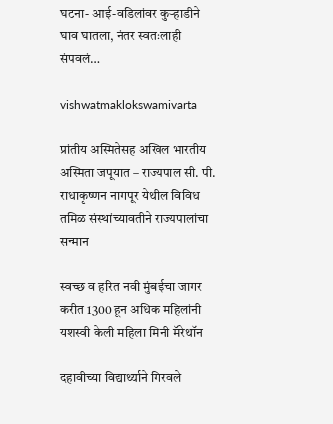घटना- आई-वडिलांवर कुऱ्हाडीने घाव घातला, नंतर स्वतःलाही संपवलं…

vishwatmaklokswamivarta

प्रांतीय अस्मितेसह अखिल भारतीय अस्मिता जपूयात – राज्यपाल सी. पी. राधाकृष्णन नागपूर येथील विविध तमिळ संस्थांच्यावतीने राज्यपालांचा सन्मान

स्वच्छ व हरित नवी मुंबईचा जागर करीत 1300 हून अधिक महिलांनी यशस्वी केली महिला मिनी मॅरेथॉन

दहावीच्या विद्यार्थ्याने गिरवले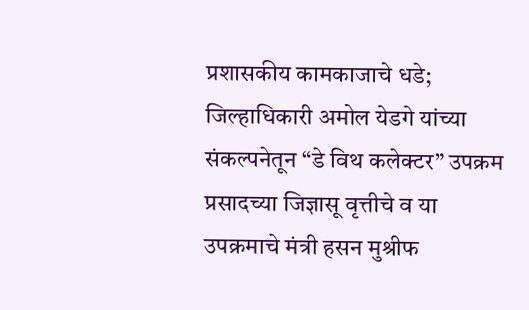प्रशासकीय कामकाजाचे धडे; जिल्हाधिकारी अमोल येडगे यांच्या संकल्पनेतून “डे विथ कलेक्टर” उपक्रम प्रसादच्या जिज्ञासू वृत्तीचे व या उपक्रमाचे मंत्री हसन मुश्रीफ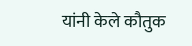यांनी केले कौतुक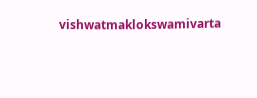vishwatmaklokswamivarta